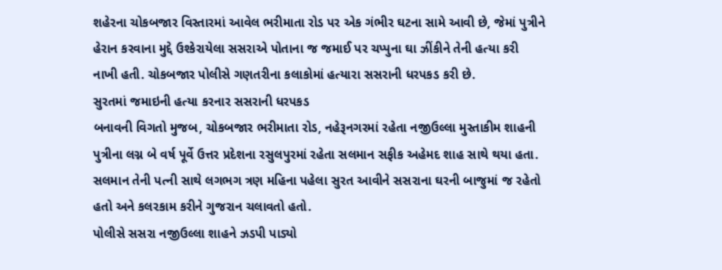શહેરના ચોકબજાર વિસ્તારમાં આવેલ ભરીમાતા રોડ પર એક ગંભીર ઘટના સામે આવી છે, જેમાં પુત્રીને હેરાન કરવાના મુદ્દે ઉશ્કેરાયેલા સસરાએ પોતાના જ જમાઈ પર ચપ્પુના ઘા ઝીંકીને તેની હત્યા કરી નાખી હતી. ચોકબજાર પોલીસે ગણતરીના કલાકોમાં હત્યારા સસરાની ધરપકડ કરી છે.
સુરતમાં જમાઇની હત્યા કરનાર સસરાની ધરપકડ
બનાવની વિગતો મુજબ, ચોકબજાર ભરીમાતા રોડ, નહેરૂનગરમાં રહેતા નજીઉલ્લા મુસ્તાકીમ શાહની પુત્રીના લગ્ન બે વર્ષ પૂર્વે ઉત્તર પ્રદેશના રસુલપુરમાં રહેતા સલમાન સફીક અહેમદ શાહ સાથે થયા હતા. સલમાન તેની પત્ની સાથે લગભગ ત્રણ મહિના પહેલા સુરત આવીને સસરાના ઘરની બાજુમાં જ રહેતો હતો અને કલરકામ કરીને ગુજરાન ચલાવતો હતો.
પોલીસે સસરા નજીઉલ્લા શાહને ઝડપી પાડ્યો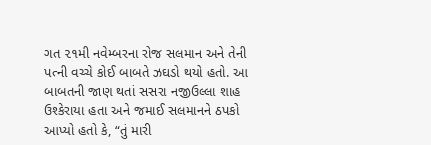ગત ૨૧મી નવેમ્બરના રોજ સલમાન અને તેની પત્ની વચ્ચે કોઈ બાબતે ઝઘડો થયો હતો. આ બાબતની જાણ થતાં સસરા નજીઉલ્લા શાહ ઉશ્કેરાયા હતા અને જમાઈ સલમાનને ઠપકો આપ્યો હતો કે, “તું મારી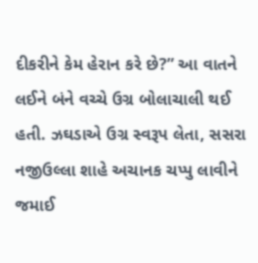દીકરીને કેમ હેરાન કરે છે?” આ વાતને લઈને બંને વચ્ચે ઉગ્ર બોલાચાલી થઈ હતી. ઝઘડાએ ઉગ્ર સ્વરૂપ લેતા, સસરા નજીઉલ્લા શાહે અચાનક ચપ્પુ લાવીને જમાઈ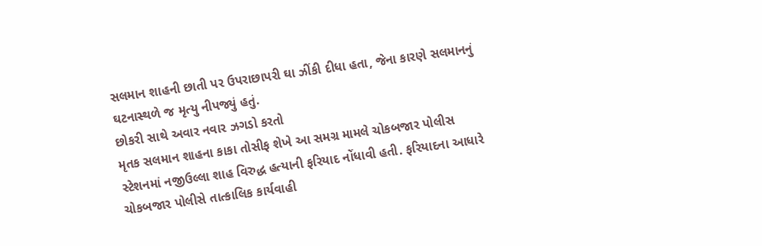સલમાન શાહની છાતી પર ઉપરાછાપરી ઘા ઝીંકી દીધા હતા, જેના કારણે સલમાનનું ઘટનાસ્થળે જ મૃત્યુ નીપજ્યું હતું.
છોકરી સાથે અવાર નવાર ઝગડો કરતો
મૃતક સલમાન શાહના કાકા તોસીફ શેખે આ સમગ્ર મામલે ચોકબજાર પોલીસ સ્ટેશનમાં નજીઉલ્લા શાહ વિરુદ્ધ હત્યાની ફરિયાદ નોંધાવી હતી. ફરિયાદના આધારે ચોકબજાર પોલીસે તાત્કાલિક કાર્યવાહી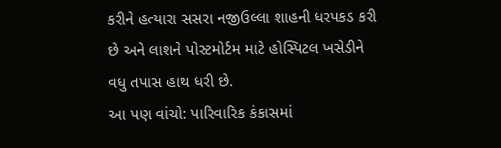કરીને હત્યારા સસરા નજીઉલ્લા શાહની ધરપકડ કરી છે અને લાશને પોસ્ટમોર્ટમ માટે હોસ્પિટલ ખસેડીને વધુ તપાસ હાથ ધરી છે.
આ પણ વાંચો: પારિવારિક કંકાસમાં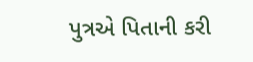પુત્રએ પિતાની કરી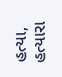હત્યા, હત્યારા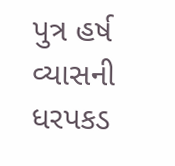પુત્ર હર્ષ વ્યાસની ધરપકડ